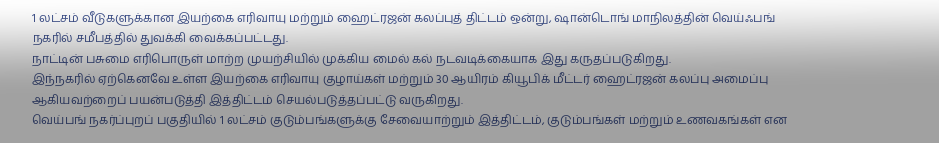1 லட்சம் வீடுகளுக்கான இயற்கை எரிவாயு மற்றும் ஹைட்ரஜன் கலப்புத் திட்டம் ஒன்று, ஷான்டொங் மாநிலத்தின் வெய்ஃபங் நகரில் சமீபத்தில் துவக்கி வைக்கப்பட்டது.
நாட்டின் பசுமை எரிபொருள் மாற்ற முயற்சியில் முக்கிய மைல் கல் நடவடிக்கையாக இது கருதப்படுகிறது.
இந்நகரில் ஏற்கெனவே உள்ள இயற்கை எரிவாயு குழாய்கள் மற்றும் 30 ஆயிரம் கியூபிக் மீட்டர் ஹைட்ரஜன் கலப்பு அமைப்பு ஆகியவற்றைப் பயன்படுத்தி இத்திட்டம் செயல்படுத்தப்பட்டு வருகிறது.
வெய்பங் நகர்ப்புறப் பகுதியில் 1 லட்சம் குடும்பங்களுக்கு சேவையாற்றும் இத்திட்டம், குடும்பங்கள் மற்றும் உணவகங்கள் என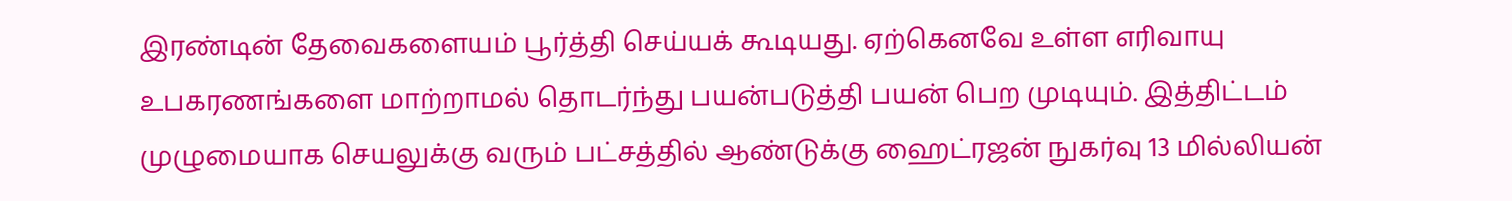இரண்டின் தேவைகளையம் பூர்த்தி செய்யக் கூடியது. ஏற்கெனவே உள்ள எரிவாயு உபகரணங்களை மாற்றாமல் தொடர்ந்து பயன்படுத்தி பயன் பெற முடியும். இத்திட்டம் முழுமையாக செயலுக்கு வரும் பட்சத்தில் ஆண்டுக்கு ஹைட்ரஜன் நுகர்வு 13 மில்லியன்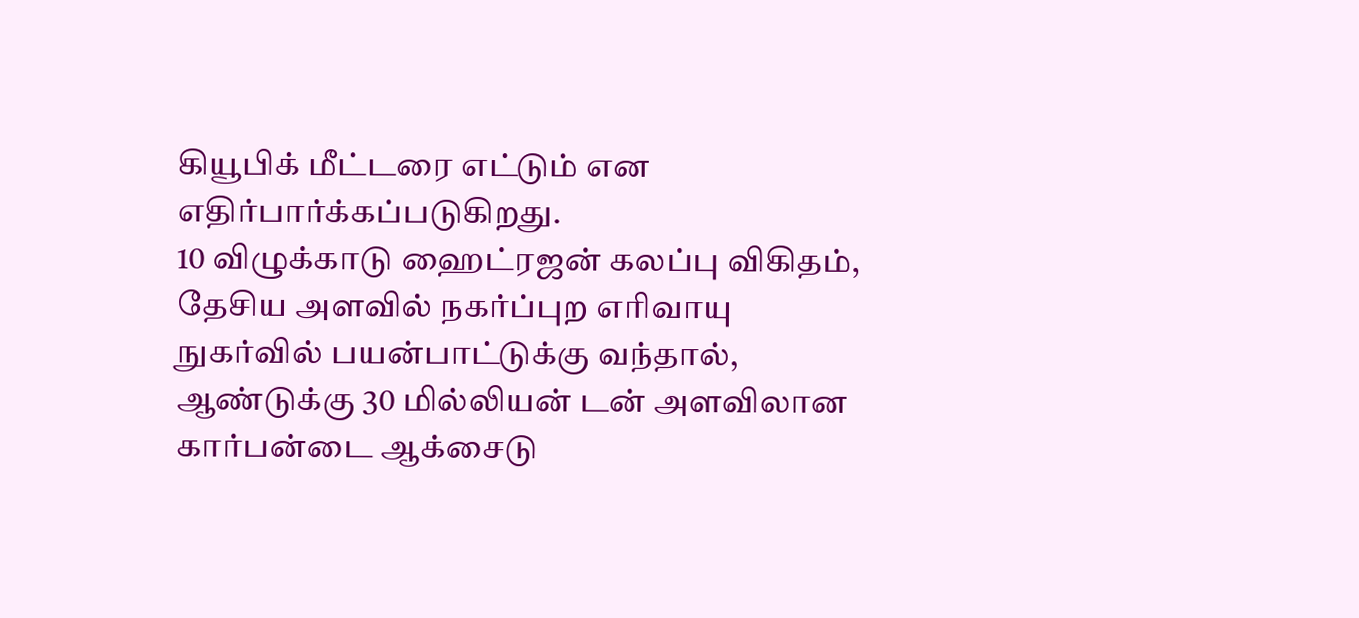கியூபிக் மீட்டரை எட்டும் என எதிர்பார்க்கப்படுகிறது.
10 விழுக்காடு ஹைட்ரஜன் கலப்பு விகிதம், தேசிய அளவில் நகர்ப்புற எரிவாயு நுகர்வில் பயன்பாட்டுக்கு வந்தால், ஆண்டுக்கு 30 மில்லியன் டன் அளவிலான கார்பன்டை ஆக்சைடு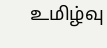உமிழ்வு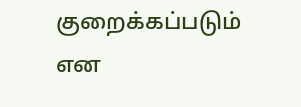குறைக்கப்படும் என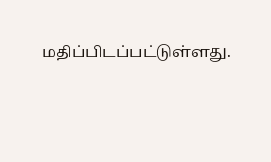மதிப்பிடப்பட்டுள்ளது.